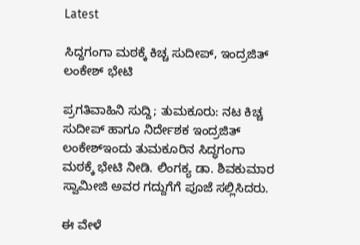Latest

ಸಿದ್ದಗಂಗಾ ಮಠಕ್ಕೆ ಕಿಚ್ಚ ಸುದೀಪ್, ಇಂದ್ರಜಿತ್ ಲಂಕೇಶ್ ಭೇಟಿ

ಪ್ರಗತಿವಾಹಿನಿ ಸುದ್ದಿ; ತುಮಕೂರು: ನಟ ಕಿಚ್ಚ ಸುದೀಪ್ ಹಾಗೂ ನಿರ್ದೇಶಕ ಇಂದ್ರಜಿತ್ ಲಂಕೇಶ್ಇಂದು ತುಮಕೂರಿನ ಸಿದ್ಧಗಂಗಾ ಮಠಕ್ಕೆ ಭೇಟಿ ನೀಡಿ. ಲಿಂಗಕ್ಯ ಡಾ. ಶಿವಕುಮಾರ ಸ್ವಾಮೀಜಿ ಅವರ ಗದ್ದುಗೆಗೆ ಪೂಜೆ ಸಲ್ಲಿಸಿದರು.

ಈ ವೇಳೆ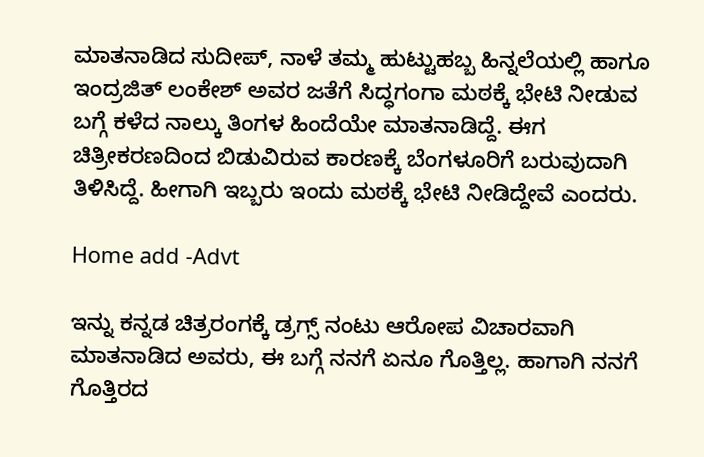ಮಾತನಾಡಿದ ಸುದೀಪ್, ನಾಳೆ ತಮ್ಮ ಹುಟ್ಟುಹಬ್ಬ ಹಿನ್ನಲೆಯಲ್ಲಿ ಹಾಗೂ ಇಂದ್ರಜಿತ್ ಲಂಕೇಶ್ ಅವರ ಜತೆಗೆ ಸಿದ್ಧಗಂಗಾ ಮಠಕ್ಕೆ ಭೇಟಿ ನೀಡುವ ಬಗ್ಗೆ ಕಳೆದ ನಾಲ್ಕು ತಿಂಗಳ ಹಿಂದೆಯೇ ಮಾತನಾಡಿದ್ದೆ. ಈಗ ಚಿತ್ರೀಕರಣದಿಂದ ಬಿಡುವಿರುವ ಕಾರಣಕ್ಕೆ ಬೆಂಗಳೂರಿಗೆ ಬರುವುದಾಗಿ ತಿಳಿಸಿದ್ದೆ. ಹೀಗಾಗಿ ಇಬ್ಬರು ಇಂದು ಮಠಕ್ಕೆ ಭೇಟಿ ನೀಡಿದ್ದೇವೆ ಎಂದರು.

Home add -Advt

ಇನ್ನು ಕನ್ನಡ ಚಿತ್ರರಂಗಕ್ಕೆ ಡ್ರಗ್ಸ್ ನಂಟು ಆರೋಪ ವಿಚಾರವಾಗಿ ಮಾತನಾಡಿದ ಅವರು, ಈ ಬಗ್ಗೆ ನನಗೆ ಏನೂ ಗೊತ್ತಿಲ್ಲ. ಹಾಗಾಗಿ ನನಗೆ ಗೊತ್ತಿರದ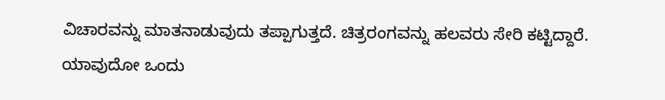ವಿಚಾರವನ್ನು ಮಾತನಾಡುವುದು ತಪ್ಪಾಗುತ್ತದೆ. ಚಿತ್ರರಂಗವನ್ನು ಹಲವರು ಸೇರಿ ಕಟ್ಟಿದ್ದಾರೆ. ಯಾವುದೋ ಒಂದು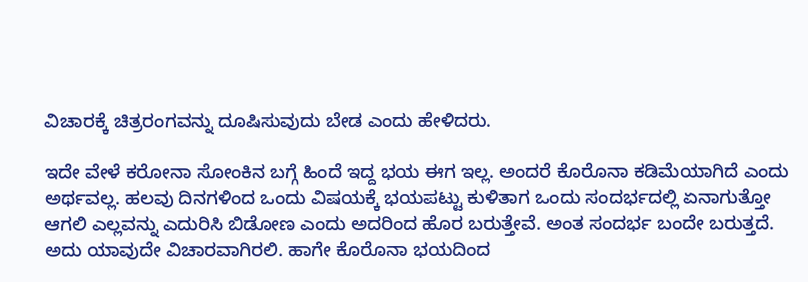ವಿಚಾರಕ್ಕೆ ಚಿತ್ರರಂಗವನ್ನು ದೂಷಿಸುವುದು ಬೇಡ ಎಂದು ಹೇಳಿದರು.

ಇದೇ ವೇಳೆ ಕರೋನಾ ಸೋಂಕಿನ ಬಗ್ಗೆ ಹಿಂದೆ ಇದ್ದ ಭಯ ಈಗ ಇಲ್ಲ. ಅಂದರೆ ಕೊರೊನಾ ಕಡಿಮೆಯಾಗಿದೆ ಎಂದು ಅರ್ಥವಲ್ಲ. ಹಲವು ದಿನಗಳಿಂದ ಒಂದು ವಿಷಯಕ್ಕೆ ಭಯಪಟ್ಟು ಕುಳಿತಾಗ ಒಂದು ಸಂದರ್ಭದಲ್ಲಿ ಏನಾಗುತ್ತೋ ಆಗಲಿ ಎಲ್ಲವನ್ನು ಎದುರಿಸಿ ಬಿಡೋಣ ಎಂದು ಅದರಿಂದ ಹೊರ ಬರುತ್ತೇವೆ. ಅಂತ ಸಂದರ್ಭ ಬಂದೇ ಬರುತ್ತದೆ. ಅದು ಯಾವುದೇ ವಿಚಾರವಾಗಿರಲಿ. ಹಾಗೇ ಕೊರೊನಾ ಭಯದಿಂದ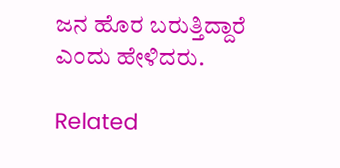ಜನ ಹೊರ ಬರುತ್ತಿದ್ದಾರೆ ಎಂದು ಹೇಳಿದರು.

Related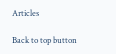Articles

Back to top button